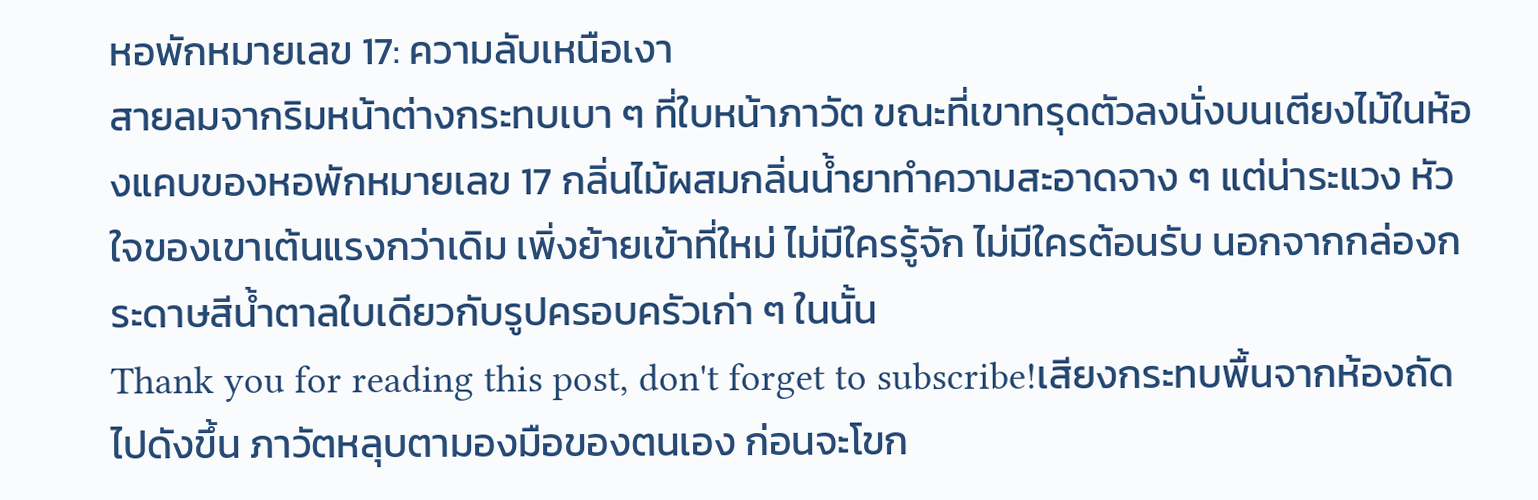หอพักหมายเลข 17: ความลับเหนือเงา
สายลมจากริมหน้าต่างกระทบเบา ๆ ที่ใบหน้าภาวัต ขณะที่เขาทรุดตัวลงนั่งบนเตียงไม้ในห้องแคบของหอพักหมายเลข 17 กลิ่นไม้ผสมกลิ่นน้ำยาทำความสะอาดจาง ๆ แต่น่าระแวง หัวใจของเขาเต้นแรงกว่าเดิม เพิ่งย้ายเข้าที่ใหม่ ไม่มีใครรู้จัก ไม่มีใครต้อนรับ นอกจากกล่องกระดาษสีน้ำตาลใบเดียวกับรูปครอบครัวเก่า ๆ ในนั้น
Thank you for reading this post, don't forget to subscribe!เสียงกระทบพื้นจากห้องถัดไปดังขึ้น ภาวัตหลุบตามองมือของตนเอง ก่อนจะโขก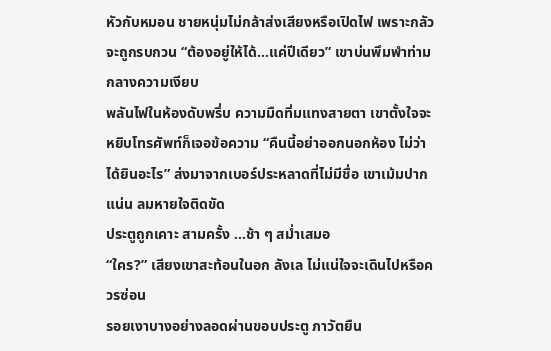หัวกับหมอน ชายหนุ่มไม่กล้าส่งเสียงหรือเปิดไฟ เพราะกลัวจะถูกรบกวน “ต้องอยู่ให้ได้…แค่ปีเดียว” เขาบ่นพึมพำท่ามกลางความเงียบ
พลันไฟในห้องดับพรึ่บ ความมืดทิ่มแทงสายตา เขาตั้งใจจะหยิบโทรศัพท์ก็เจอข้อความ “คืนนี้อย่าออกนอกห้อง ไม่ว่าได้ยินอะไร” ส่งมาจากเบอร์ประหลาดที่ไม่มีชื่อ เขาเม้มปากแน่น ลมหายใจติดขัด
ประตูถูกเคาะ สามครั้ง …ช้า ๆ สม่ำเสมอ
“ใคร?” เสียงเขาสะท้อนในอก ลังเล ไม่แน่ใจจะเดินไปหรือควรซ่อน
รอยเงาบางอย่างลอดผ่านขอบประตู ภาวัตยืน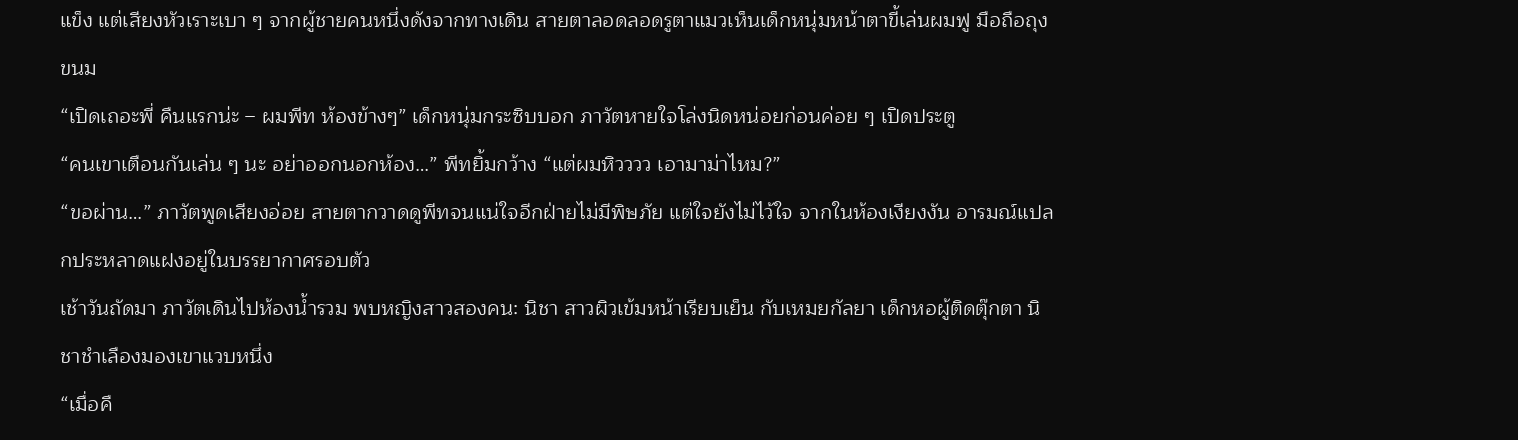แข็ง แต่เสียงหัวเราะเบา ๆ จากผู้ชายคนหนึ่งดังจากทางเดิน สายตาลอดลอดรูตาแมวเห็นเด็กหนุ่มหน้าตาขี้เล่นผมฟู มือถือถุงขนม
“เปิดเถอะพี่ คืนแรกน่ะ – ผมพีท ห้องข้างๆ” เด็กหนุ่มกระซิบบอก ภาวัตหายใจโล่งนิดหน่อยก่อนค่อย ๆ เปิดประตู
“คนเขาเตือนกันเล่น ๆ นะ อย่าออกนอกห้อง…” พีทยิ้มกว้าง “แต่ผมหิวววว เอามาม่าไหม?”
“ขอผ่าน…” ภาวัตพูดเสียงอ่อย สายตากวาดดูพีทจนแน่ใจอีกฝ่ายไม่มีพิษภัย แต่ใจยังไม่ไว้ใจ จากในห้องเงียงงัน อารมณ์แปลกประหลาดแฝงอยู่ในบรรยากาศรอบตัว
เช้าวันถัดมา ภาวัตเดินไปห้องน้ำรวม พบหญิงสาวสองคน: นิชา สาวผิวเข้มหน้าเรียบเย็น กับเหมยกัลยา เด็กหอผู้ติดตุ๊กตา นิชาชำเลืองมองเขาแวบหนึ่ง
“เมื่อคื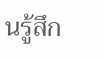นรู้สึก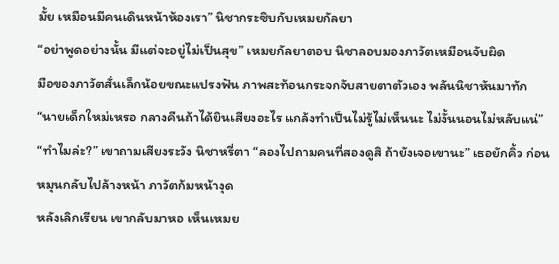มั้ย เหมือนมีคนเดินหน้าห้องเรา” นิชากระซิบกับเหมยกัลยา
“อย่าพูดอย่างนั้น มีแต่จะอยู่ไม่เป็นสุข” เหมยกัลยาตอบ นิชาลอบมองภาวัตเหมือนจับผิด
มือของภาวัตสั่นเล็กน้อยขณะแปรงฟัน ภาพสะท้อนกระจกจับสายตาตัวเอง พลันนิชาหันมาทัก
“นายเด็กใหม่เหรอ กลางคืนถ้าได้ยินเสียงอะไร แกล้งทำเป็นไม่รู้ไม่เห็นนะ ไม่งั้นนอนไม่หลับแน่”
“ทำไมล่ะ?” เขาถามเสียงระวัง นิชาหรี่ตา “ลองไปถามคนที่สองดูสิ ถ้ายังเจอเขานะ” เธอยักคิ้ว ก่อนหมุนกลับไปล้างหน้า ภาวัตก้มหน้างุด
หลังเลิกเรียน เขากลับมาหอ เห็นเหมย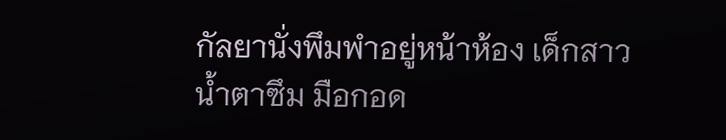กัลยานั่งพึมพำอยู่หน้าห้อง เด็กสาวน้ำตาซึม มือกอด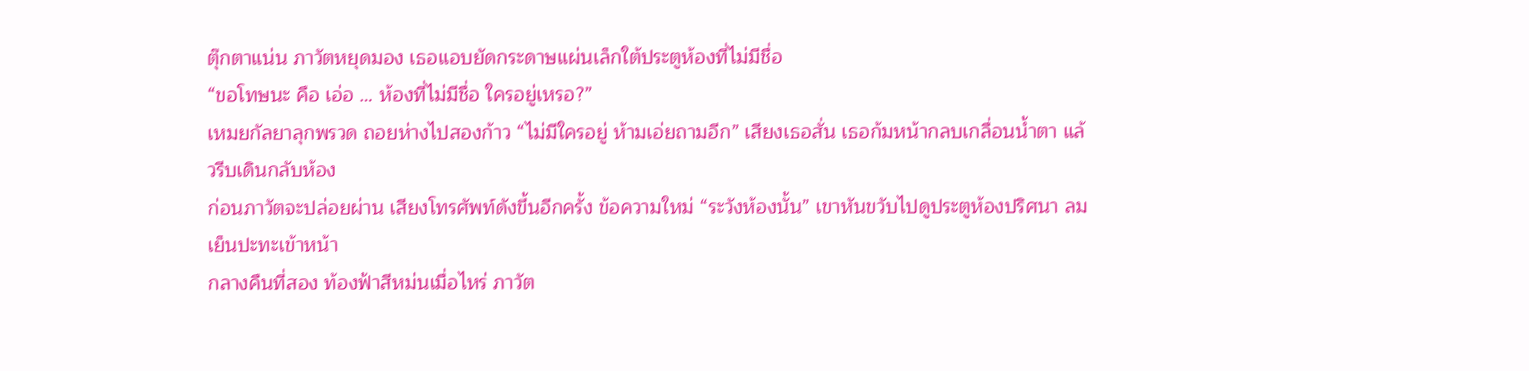ตุ๊กตาแน่น ภาวัตหยุดมอง เธอแอบยัดกระดาษแผ่นเล็กใต้ประตูห้องที่ไม่มีชื่อ
“ขอโทษนะ คือ เอ่อ … ห้องที่ไม่มีชื่อ ใครอยู่เหรอ?”
เหมยกัลยาลุกพรวด ถอยห่างไปสองก้าว “ไม่มีใครอยู่ ห้ามเอ่ยถามอีก” เสียงเธอสั่น เธอก้มหน้ากลบเกลื่อนน้ำตา แล้วรีบเดินกลับห้อง
ก่อนภาวัตจะปล่อยผ่าน เสียงโทรศัพท์ดังขึ้นอีกครั้ง ข้อความใหม่ “ระวังห้องนั้น” เขาหันขวับไปดูประตูห้องปริศนา ลมเย็นปะทะเข้าหน้า
กลางคืนที่สอง ท้องฟ้าสีหม่นเมื่อไหร่ ภาวัต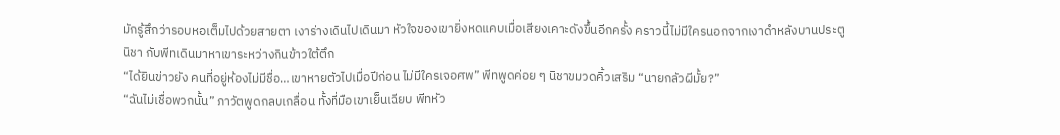มักรู้สึกว่ารอบหอเต็มไปด้วยสายตา เงาร่างเดินไปเดินมา หัวใจของเขายิ่งหดแคบเมื่อเสียงเคาะดังขึ้นอีกครั้ง คราวนี้ไม่มีใครนอกจากเงาดำหลังบานประตู
นิชา กับพีทเดินมาหาเขาระหว่างกินข้าวใต้ตึก
“ได้ยินข่าวยัง คนที่อยู่ห้องไม่มีชื่อ…เขาหายตัวไปเมื่อปีก่อน ไม่มีใครเจอศพ” พีทพูดค่อย ๆ นิชาขมวดคิ้วเสริม “นายกลัวผีมั้ย?”
“ฉันไม่เชื่อพวกนั้น” ภาวัตพูดกลบเกลื่อน ทั้งที่มือเขาเย็นเฉียบ พีทหัว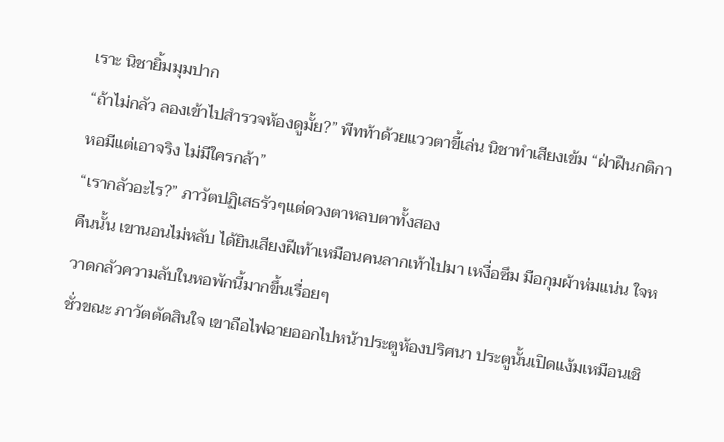เราะ นิชายิ้มมุมปาก
“ถ้าไม่กลัว ลองเข้าไปสำรวจห้องดูมั้ย?” พีทท้าด้วยแววตาขี้เล่น นิชาทำเสียงเข้ม “ฝ่าฝืนกติกาหอมีแต่เอาจริง ไม่มีใครกล้า”
“เรากลัวอะไร?” ภาวัตปฏิเสธรัวๆแต่ดวงตาหลบตาทั้งสอง
คืนนั้น เขานอนไม่หลับ ได้ยินเสียงฝีเท้าเหมือนคนลากเท้าไปมา เหงื่อซึม มือกุมผ้าห่มแน่น ใจหวาดกลัวความลับในหอพักนี้มากขึ้นเรื่อยๆ
ชั่วขณะ ภาวัตตัดสินใจ เขาถือไฟฉายออกไปหน้าประตูห้องปริศนา ประตูนั้นเปิดแง้มเหมือนเชิ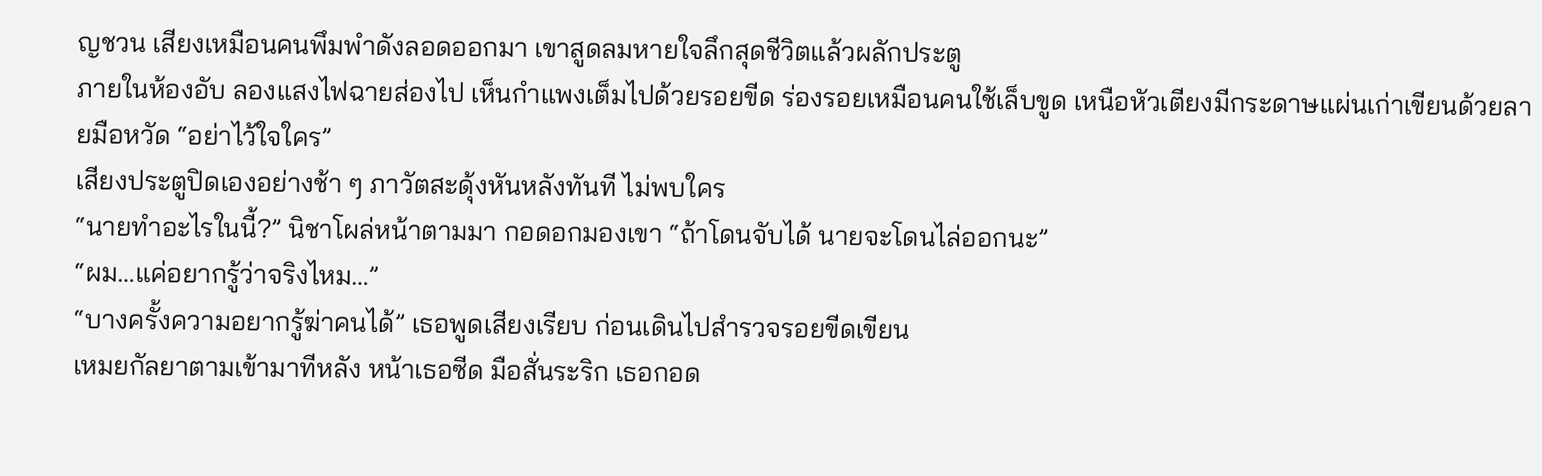ญชวน เสียงเหมือนคนพึมพำดังลอดออกมา เขาสูดลมหายใจลึกสุดชีวิตแล้วผลักประตู
ภายในห้องอับ ลองแสงไฟฉายส่องไป เห็นกำแพงเต็มไปด้วยรอยขีด ร่องรอยเหมือนคนใช้เล็บขูด เหนือหัวเตียงมีกระดาษแผ่นเก่าเขียนด้วยลายมือหวัด “อย่าไว้ใจใคร”
เสียงประตูปิดเองอย่างช้า ๆ ภาวัตสะดุ้งหันหลังทันที ไม่พบใคร
“นายทำอะไรในนี้?” นิชาโผล่หน้าตามมา กอดอกมองเขา “ถ้าโดนจับได้ นายจะโดนไล่ออกนะ”
“ผม…แค่อยากรู้ว่าจริงไหม…”
“บางครั้งความอยากรู้ฆ่าคนได้” เธอพูดเสียงเรียบ ก่อนเดินไปสำรวจรอยขีดเขียน
เหมยกัลยาตามเข้ามาทีหลัง หน้าเธอซีด มือสั่นระริก เธอกอด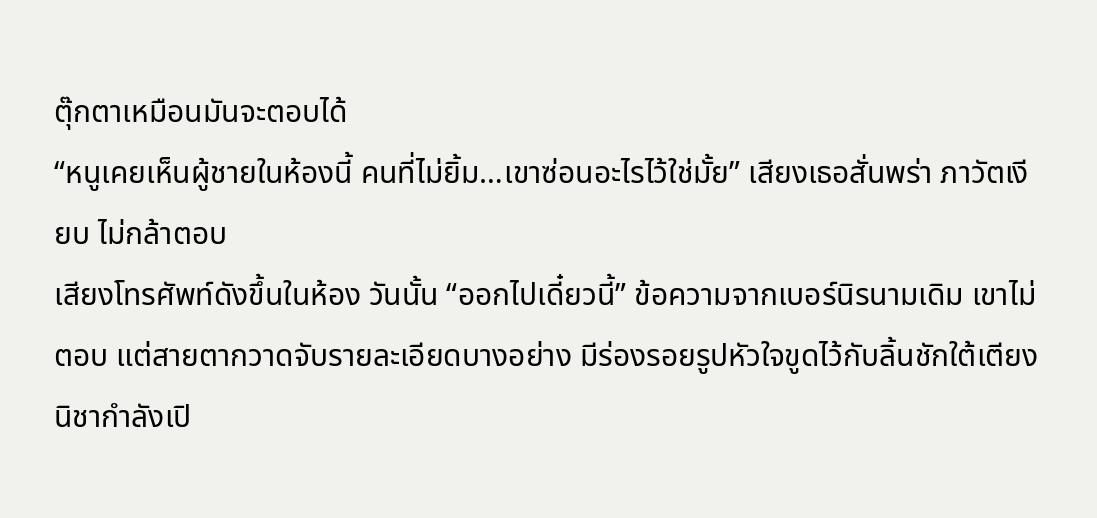ตุ๊กตาเหมือนมันจะตอบได้
“หนูเคยเห็นผู้ชายในห้องนี้ คนที่ไม่ยิ้ม…เขาซ่อนอะไรไว้ใช่มั้ย” เสียงเธอสั่นพร่า ภาวัตเงียบ ไม่กล้าตอบ
เสียงโทรศัพท์ดังขึ้นในห้อง วันนั้น “ออกไปเดี๋ยวนี้” ข้อความจากเบอร์นิรนามเดิม เขาไม่ตอบ แต่สายตากวาดจับรายละเอียดบางอย่าง มีร่องรอยรูปหัวใจขูดไว้กับลิ้นชักใต้เตียง
นิชากำลังเปิ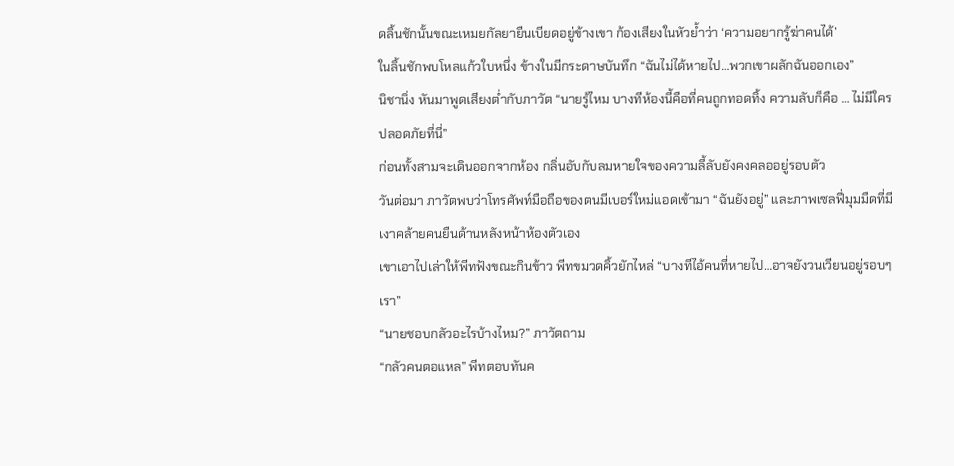ดลิ้นชักนั้นขณะเหมยกัลยายืนเบียดอยู่ข้างเขา ก้องเสียงในหัวย้ำว่า ‘ความอยากรู้ฆ่าคนได้’
ในลิ้นชักพบโหลแก้วใบหนึ่ง ข้างในมีกระดาษบันทึก “ฉันไม่ได้หายไป…พวกเขาผลักฉันออกเอง”
นิชานิ่ง หันมาพูดเสียงต่ำกับภาวัต “นายรู้ไหม บางทีห้องนี้คือที่คนถูกทอดทิ้ง ความลับก็คือ … ไม่มีใครปลอดภัยที่นี่”
ก่อนทั้งสามจะเดินออกจากห้อง กลิ่นอับกับลมหายใจของความลี้ลับยังคงคลออยู่รอบตัว
วันต่อมา ภาวัตพบว่าโทรศัพท์มือถือของตนมีเบอร์ใหม่แอดเข้ามา “ฉันยังอยู่” และภาพเซลฟี่มุมมืดที่มีเงาคล้ายคนยืนด้านหลังหน้าห้องตัวเอง
เขาเอาไปเล่าให้พีทฟังขณะกินข้าว พีทขมวดคิ้วยักไหล่ “บางทีไอ้คนที่หายไป…อาจยังวนเวียนอยู่รอบๆเรา”
“นายชอบกลัวอะไรบ้างไหม?” ภาวัตถาม
“กลัวคนตอแหล” พีทตอบทันค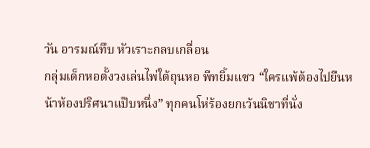วัน อารมณ์ทึบ หัวเราะกลบเกลื่อน
กลุ่มเด็กหอตั้งวงเล่นไพ่ใต้ถุนหอ พีทยิ้มแซว “ใครแพ้ต้องไปยืนหน้าห้องปริศนาแป๊บหนึ่ง” ทุกคนโห่ร้องยกเว้นนิชาที่นั่ง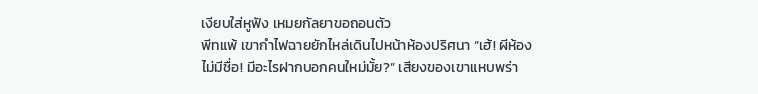เงียบใส่หูฟัง เหมยกัลยาขอถอนตัว
พีทแพ้ เขากำไฟฉายยักไหล่เดินไปหน้าห้องปริศนา “เฮ้! ผีห้องไม่มีชื่อ! มีอะไรฝากบอกคนใหม่มั้ย?” เสียงของเขาแหบพร่า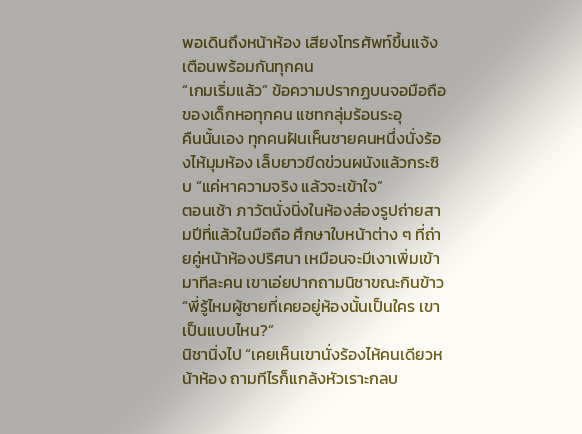พอเดินถึงหน้าห้อง เสียงโทรศัพท์ขึ้นแจ้งเตือนพร้อมกันทุกคน
“เกมเริ่มแล้ว” ข้อความปรากฏบนจอมือถือของเด็กหอทุกคน แชทกลุ่มร้อนระอุ
คืนนั้นเอง ทุกคนฝันเห็นชายคนหนึ่งนั่งร้องไห้มุมห้อง เล็บยาวขีดข่วนผนังแล้วกระซิบ “แค่หาความจริง แล้วจะเข้าใจ”
ตอนเช้า ภาวัตนั่งนิ่งในห้องส่องรูปถ่ายสามปีที่แล้วในมือถือ ศึกษาใบหน้าต่าง ๆ ที่ถ่ายคู่หน้าห้องปริศนา เหมือนจะมีเงาเพิ่มเข้ามาทีละคน เขาเอ่ยปากถามนิชาขณะกินข้าว
“พี่รู้ไหมผู้ชายที่เคยอยู่ห้องนั้นเป็นใคร เขาเป็นแบบไหน?”
นิชานิ่งไป “เคยเห็นเขานั่งร้องไห้คนเดียวหน้าห้อง ถามทีไรก็แกล้งหัวเราะกลบ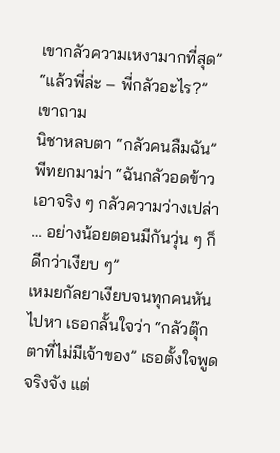เขากลัวความเหงามากที่สุด”
“แล้วพี่ล่ะ – พี่กลัวอะไร?” เขาถาม
นิชาหลบตา “กลัวคนลืมฉัน”
พีทยกมาม่า “ฉันกลัวอดข้าว เอาจริง ๆ กลัวความว่างเปล่า … อย่างน้อยตอนมีกันวุ่น ๆ ก็ดีกว่าเงียบ ๆ”
เหมยกัลยาเงียบจนทุกคนหันไปหา เธอกลั้นใจว่า “กลัวตุ๊กตาที่ไม่มีเจ้าของ” เธอตั้งใจพูดจริงจัง แต่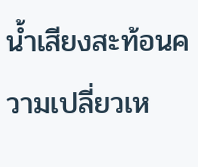น้ำเสียงสะท้อนความเปลี่ยวเห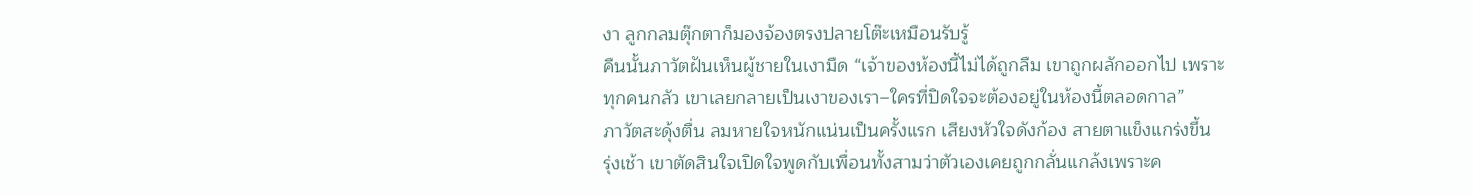งา ลูกกลมตุ๊กตาก็มองจ้องตรงปลายโต๊ะเหมือนรับรู้
คืนนั้นภาวัตฝันเห็นผู้ชายในเงามืด “เจ้าของห้องนี้ไม่ได้ถูกลืม เขาถูกผลักออกไป เพราะทุกคนกลัว เขาเลยกลายเป็นเงาของเรา–ใครที่ปิดใจจะต้องอยู่ในห้องนี้ตลอดกาล”
ภาวัตสะดุ้งตื่น ลมหายใจหนักแน่นเป็นครั้งแรก เสียงหัวใจดังก้อง สายตาแข็งแกร่งขึ้น
รุ่งเช้า เขาตัดสินใจเปิดใจพูดกับเพื่อนทั้งสามว่าตัวเองเคยถูกกลั่นแกล้งเพราะค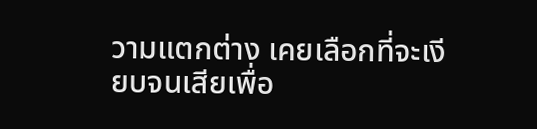วามแตกต่าง เคยเลือกที่จะเงียบจนเสียเพื่อ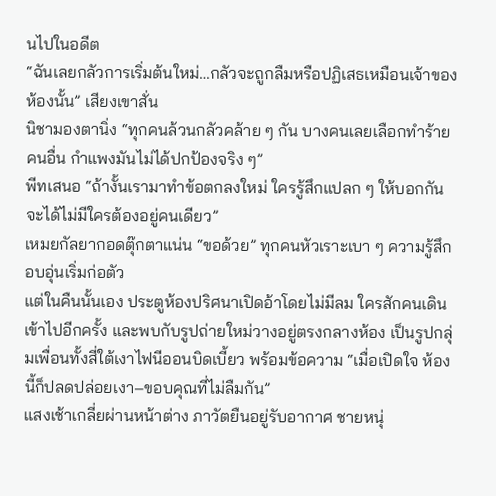นไปในอดีต
“ฉันเลยกลัวการเริ่มต้นใหม่…กลัวจะถูกลืมหรือปฏิเสธเหมือนเจ้าของห้องนั้น” เสียงเขาสั่น
นิชามองตานิ่ง “ทุกคนล้วนกลัวคล้าย ๆ กัน บางคนเลยเลือกทำร้ายคนอื่น กำแพงมันไม่ได้ปกป้องจริง ๆ”
พีทเสนอ “ถ้างั้นเรามาทำข้อตกลงใหม่ ใครรู้สึกแปลก ๆ ให้บอกกัน จะได้ไม่มีใครต้องอยู่คนเดียว”
เหมยกัลยากอดตุ๊กตาแน่น “ขอด้วย” ทุกคนหัวเราะเบา ๆ ความรู้สึกอบอุ่นเริ่มก่อตัว
แต่ในคืนนั้นเอง ประตูห้องปริศนาเปิดอ้าโดยไม่มีลม ใครสักคนเดินเข้าไปอีกครั้ง และพบกับรูปถ่ายใหม่วางอยู่ตรงกลางห้อง เป็นรูปกลุ่มเพื่อนทั้งสี่ใต้เงาไฟนีออนบิดเบี้ยว พร้อมข้อความ “เมื่อเปิดใจ ห้องนี้ก็ปลดปล่อยเงา–ขอบคุณที่ไม่ลืมกัน”
แสงเช้าเกลี่ยผ่านหน้าต่าง ภาวัตยืนอยู่รับอากาศ ชายหนุ่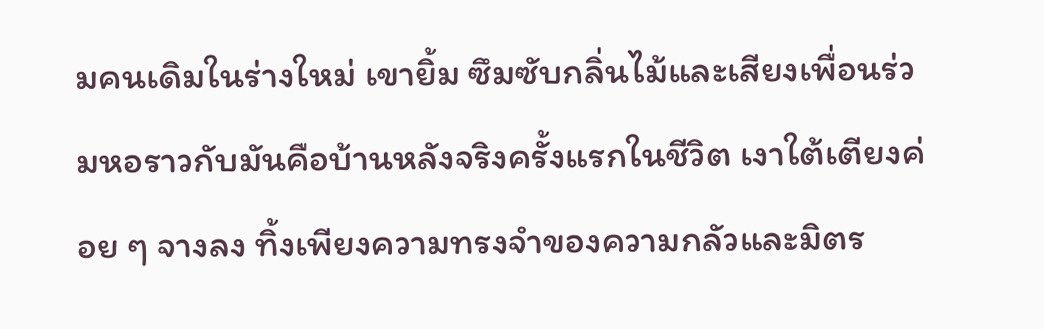มคนเดิมในร่างใหม่ เขายิ้ม ซึมซับกลิ่นไม้และเสียงเพื่อนร่วมหอราวกับมันคือบ้านหลังจริงครั้งแรกในชีวิต เงาใต้เตียงค่อย ๆ จางลง ทิ้งเพียงความทรงจำของความกลัวและมิตร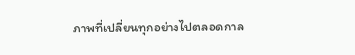ภาพที่เปลี่ยนทุกอย่างไปตลอดกาล